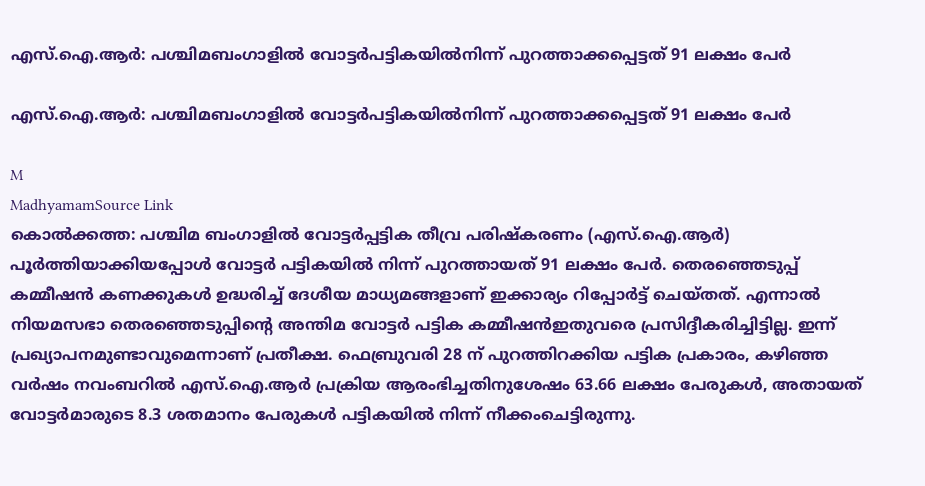എസ്.ഐ.ആർ: പശ്ചിമബംഗാളിൽ വോട്ടർപട്ടികയിൽനിന്ന് പുറത്താക്കപ്പെട്ടത് 91 ലക്ഷം പേർ

എസ്.ഐ.ആർ: പശ്ചിമബംഗാളിൽ വോട്ടർപട്ടികയിൽനിന്ന് പുറത്താക്കപ്പെട്ടത് 91 ലക്ഷം പേർ

M
MadhyamamSource Link
കൊൽക്കത്ത: പശ്ചിമ ബംഗാളിൽ വോട്ടർപ്പട്ടിക തീവ്ര പരിഷ്കരണം (എസ്.ഐ.ആർ) പൂർത്തിയാക്കിയപ്പോൾ വോട്ടർ പട്ടികയിൽ നിന്ന് പുറത്തായത് 91 ലക്ഷം പേർ. തെരഞ്ഞെടുപ്പ് കമ്മീഷൻ കണക്കുകൾ ഉദ്ധരിച്ച് ദേശീയ മാധ്യമങ്ങളാണ് ഇക്കാര്യം റിപ്പോർട്ട് ചെയ്തത്. എന്നാൽ നിയമസഭാ തെരഞ്ഞെടുപ്പിന്‍റെ അന്തിമ വോട്ടർ പട്ടിക കമ്മീഷൻഇതുവരെ പ്രസിദ്ദീകരിച്ചിട്ടില്ല. ഇന്ന് പ്രഖ്യാപനമുണ്ടാവുമെന്നാണ് പ്രതീക്ഷ. ഫെബ്രുവരി 28 ന് പുറത്തിറക്കിയ പട്ടിക പ്രകാരം, കഴിഞ്ഞ വർഷം നവംബറിൽ എസ്‌.ഐ.ആർ പ്രക്രിയ ആരംഭിച്ചതിനുശേഷം 63.66 ലക്ഷം പേരുകൾ, അതായത് വോട്ടർമാരുടെ 8.3 ശതമാനം പേരുകൾ പട്ടികയിൽ നിന്ന് നീക്കംചെട്ടിരുന്നു.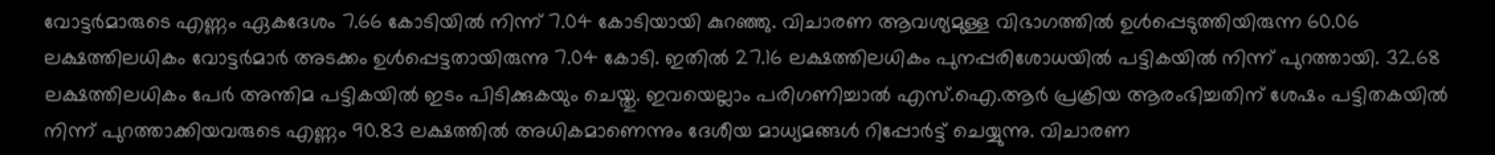വോട്ടർമാരുടെ എണ്ണം ഏകദേശം 7.66 കോടിയിൽ നിന്ന് 7.04 കോടിയായി കുറഞ്ഞു. വിചാരണ ആവശ്യമുള്ള വിഭാഗത്തിൽ ഉൾപ്പെടുത്തിയിരുന്ന 60.06 ലക്ഷത്തിലധികം വോട്ടർമാർ അടക്കം ഉൾപ്പെട്ടതായിരുന്നു 7.04 കോടി. ഇതിൽ 27.16 ലക്ഷത്തിലധികം പുനപ്പരിശോധയിൽ പട്ടികയിൽ നിന്ന് പുറത്തായി. 32.68 ലക്ഷത്തിലധികം പേർ അന്തിമ പട്ടികയിൽ ഇടം പിടിക്കുകയും ചെയ്തു. ഇവയെല്ലാം പരിഗണിച്ചാൽ എസ്.ഐ.ആർ പ്രക്രിയ ആരംഭിച്ചതിന് ശേഷം പട്ടിതകയിൽ നിന്ന് പുറത്താക്കിയവരുടെ എണ്ണം 90.83 ലക്ഷത്തിൽ അധികമാണെന്നും ദേശീയ മാധ്യമങ്ങൾ റിപ്പോർട്ട് ചെയ്യുന്നു. വിചാരണ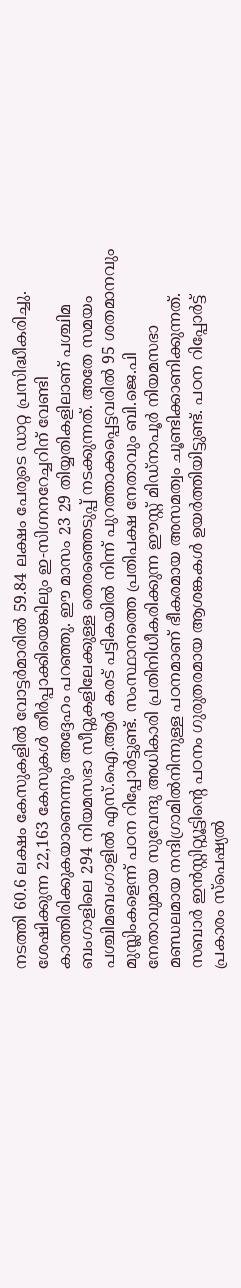നടത്തി 60.6 ലക്ഷം കേസുകളിൽ വോട്ടർമാരിൽ 59.84 ലക്ഷം പേരുടെ ഡാറ്റ പ്രസിദ്ധീകരിച്ചു. ശേഷിക്കുന്ന 22,163 കേസുകൾ തീർപ്പാക്കിയെങ്കിലും ഇ-സിഗ്നനറേച്ചറിന് വേണ്ടി കാത്തിരിക്കുകയാണെന്നും അദ്ദേഹം പറഞ്ഞു. ഈ മാസം 23 29 തിയ്യതികളിലാണ് പശ്ചിമ ബംഗാളിലെ 294 നിയമസഭാ സീറ്റുകളിലേക്കുള്ള തെരഞ്ഞെടുപ്പ് നടക്കുന്നത്. അതേ സമയം പശ്ചിമബംഗാളിൽ എസ്‌.ഐ.ആർ കരട് പട്ടികയിൽ നിന്ന് പുറത്താക്കപ്പെട്ടവരിൽ 95 ശതമാനവും മുസ്ലിംകളെന്ന് പഠന റിപ്പോർട്ടുണ്ട്. സംസ്ഥാനത്തെ പ്രതിപക്ഷ നേതാവും ബി.ജെ.പി നേതാവുമായ സുവേന്ദു അധികാരി പ്രതിനിധീകരിക്കുന്ന ഈസ്റ്റ് മിഡ്‌നാപൂർ നിയമസഭാ മണ്ഡലമായ നന്ദിഗ്രാമിൽനിന്നുള്ള പഠനമാണ് ഭീകരമായ അസമത്വം ചൂണ്ടിക്കാണിക്കുന്നത്. സബാർ ഇൻസ്റ്റിറ്റ്യൂട്ടിന്റെ പഠനം ഗുരുതരമായ ആശങ്കകൾ ഉയർത്തിയിട്ടുണ്ട്. പഠന റിപ്പോർട്ട് പ്രകാരം സ്‌പെഷ്യൽ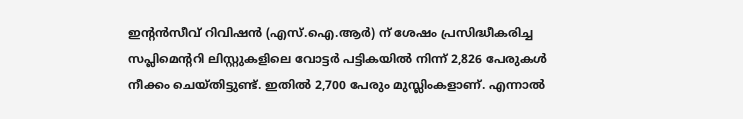ഇന്റൻസീവ് റിവിഷൻ (എസ്‌.ഐ.ആർ) ന് ശേഷം പ്രസിദ്ധീകരിച്ച സപ്ലിമെന്ററി ലിസ്റ്റുകളിലെ വോട്ടർ പട്ടികയിൽ നിന്ന് 2,826 പേരുകൾ നീക്കം ചെയ്തിട്ടുണ്ട്. ഇതിൽ 2,700 പേരും മുസ്ലിംകളാണ്. എന്നാൽ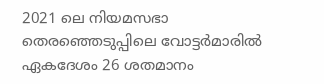2021 ലെ നിയമസഭാ തെരഞ്ഞെടുപ്പിലെ വോട്ടർമാരിൽ ഏകദേശം 26 ശതമാനം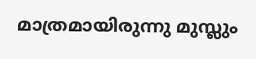മാത്രമായിരുന്നു മുസ്ലും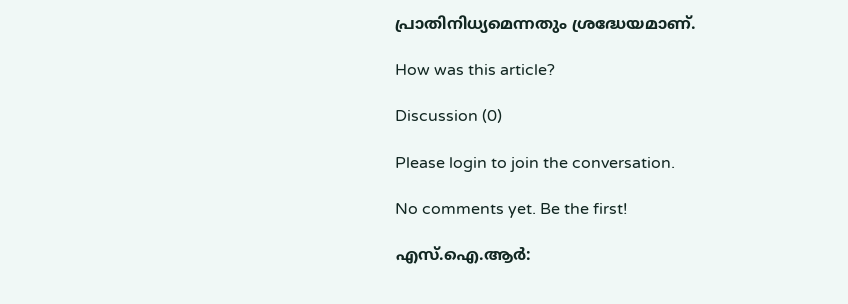പ്രാതിനിധ്യമെന്നതും ശ്രദ്ധേയമാണ്.

How was this article?

Discussion (0)

Please login to join the conversation.

No comments yet. Be the first!

എസ്.ഐ.ആർ: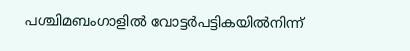പശ്ചിമബംഗാളിൽ വോട്ടർപട്ടികയിൽനിന്ന്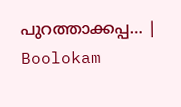പുറത്താക്കപ്പ… | Boolokam